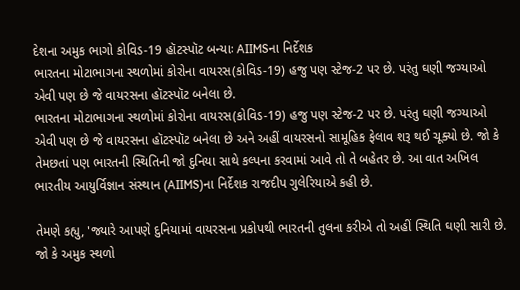દેશના અમુક ભાગો કોવિડ-19 હૉટસ્પૉટ બન્યાઃ AIIMSના નિર્દેશક
ભારતના મોટાભાગના સ્થળોમાં કોરોના વાયરસ(કોવિડ-19) હજુ પણ સ્ટેજ-2 પર છે. પરંતુ ઘણી જગ્યાઓ એવી પણ છે જે વાયરસના હૉટસ્પૉટ બનેલા છે.
ભારતના મોટાભાગના સ્થળોમાં કોરોના વાયરસ(કોવિડ-19) હજુ પણ સ્ટેજ-2 પર છે. પરંતુ ઘણી જગ્યાઓ એવી પણ છે જે વાયરસના હૉટસ્પૉટ બનેલા છે અને અહીં વાયરસનો સામૂહિક ફેલાવ શરૂ થઈ ચૂક્યો છે. જો કે તેમછતાં પણ ભારતની સ્થિતિની જો દુનિયા સાથે કલ્પના કરવામાં આવે તો તે બહેતર છે. આ વાત અખિલ ભારતીય આયુર્વિજ્ઞાન સંસ્થાન (AIIMS)ના નિર્દેશક રાજદીપ ગુલેરિયાએ કહી છે.

તેમણે કહ્યુ, 'જ્યારે આપણે દુનિયામાં વાયરસના પ્રકોપથી ભારતની તુલના કરીએ તો અહીં સ્થિતિ ઘણી સારી છે. જો કે અમુક સ્થળો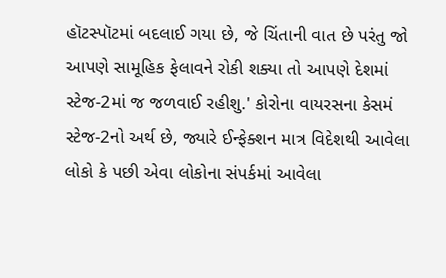હૉટસ્પૉટમાં બદલાઈ ગયા છે, જે ચિંતાની વાત છે પરંતુ જો આપણે સામૂહિક ફેલાવને રોકી શક્યા તો આપણે દેશમાં સ્ટેજ-2માં જ જળવાઈ રહીશુ.' કોરોના વાયરસના કેસમં સ્ટેજ-2નો અર્થ છે, જ્યારે ઈન્ફેક્શન માત્ર વિદેશથી આવેલા લોકો કે પછી એવા લોકોના સંપર્કમાં આવેલા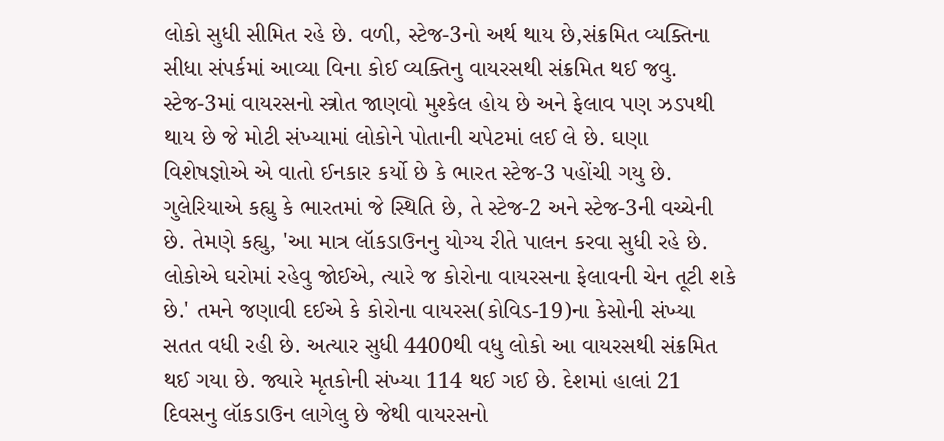લોકો સુધી સીમિત રહે છે. વળી, સ્ટેજ-3નો અર્થ થાય છે,સંક્રમિત વ્યક્તિના સીધા સંપર્કમાં આવ્યા વિના કોઈ વ્યક્તિનુ વાયરસથી સંક્રમિત થઈ જવુ. સ્ટેજ-3માં વાયરસનો સ્ત્રોત જાણવો મુશ્કેલ હોય છે અને ફેલાવ પણ ઝડપથી થાય છે જે મોટી સંખ્યામાં લોકોને પોતાની ચપેટમાં લઈ લે છે. ઘણા વિશેષજ્ઞોએ એ વાતો ઈનકાર કર્યો છે કે ભારત સ્ટેજ-3 પહોંચી ગયુ છે.
ગુલેરિયાએ કહ્યુ કે ભારતમાં જે સ્થિતિ છે, તે સ્ટેજ-2 અને સ્ટેજ-3ની વચ્ચેની છે. તેમણે કહ્યુ, 'આ માત્ર લૉકડાઉનનુ યોગ્ય રીતે પાલન કરવા સુધી રહે છે. લોકોએ ઘરોમાં રહેવુ જોઈએ, ત્યારે જ કોરોના વાયરસના ફેલાવની ચેન તૂટી શકે છે.' તમને જણાવી દઈએ કે કોરોના વાયરસ(કોવિડ-19)ના કેસોની સંખ્યા સતત વધી રહી છે. અત્યાર સુધી 4400થી વધુ લોકો આ વાયરસથી સંક્રમિત થઈ ગયા છે. જ્યારે મૃતકોની સંખ્યા 114 થઈ ગઈ છે. દેશમાં હાલાં 21 દિવસનુ લૉકડાઉન લાગેલુ છે જેથી વાયરસનો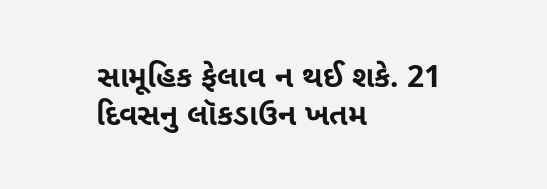સામૂહિક ફેલાવ ન થઈ શકે. 21 દિવસનુ લૉકડાઉન ખતમ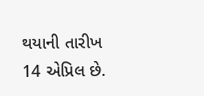થયાની તારીખ 14 એપ્રિલ છે.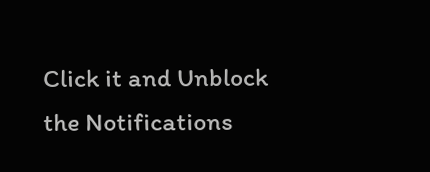Click it and Unblock the Notifications